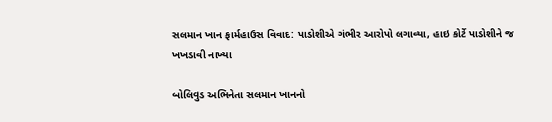સલમાન ખાન ફાર્મહાઉસ વિવાદ: પાડોશીએ ગંભીર આરોપો લગાવ્યા, હાઇ કોર્ટે પાડોશીને જ ખખડાવી નાખ્યા

બોલિવુડ અભિનેતા સલમાન ખાનનો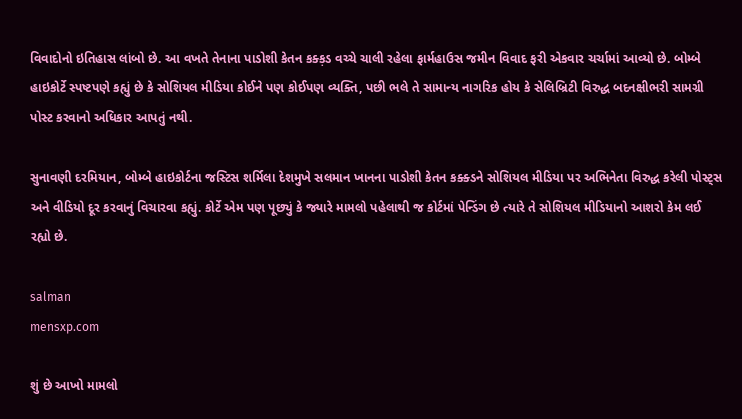વિવાદોનો ઇતિહાસ લાંબો છે. આ વખતે તેનાના પાડોશી કેતન કક્ક઼ડ વચ્ચે ચાલી રહેલા ફાર્મહાઉસ જમીન વિવાદ ફરી એકવાર ચર્ચામાં આવ્યો છે. બોમ્બે હાઇકોર્ટે સ્પષ્ટપણે કહ્યું છે કે સોશિયલ મીડિયા કોઈને પણ કોઈપણ વ્યક્તિ, પછી ભલે તે સામાન્ય નાગરિક હોય કે સેલિબ્રિટી વિરુદ્ધ બદનક્ષીભરી સામગ્રી પોસ્ટ કરવાનો અધિકાર આપતું નથી.

સુનાવણી દરમિયાન, બોમ્બે હાઇકોર્ટના જસ્ટિસ શર્મિલા દેશમુખે સલમાન ખાનના પાડોશી કેતન કક્ક્ડને સોશિયલ મીડિયા પર અભિનેતા વિરુદ્ધ કરેલી પોસ્ટ્સ અને વીડિયો દૂર કરવાનું વિચારવા કહ્યું. કોર્ટે એમ પણ પૂછ્યું કે જ્યારે મામલો પહેલાથી જ કોર્ટમાં પેન્ડિંગ છે ત્યારે તે સોશિયલ મીડિયાનો આશરો કેમ લઈ રહ્યો છે.

salman
mensxp.com

શું છે આખો મામલો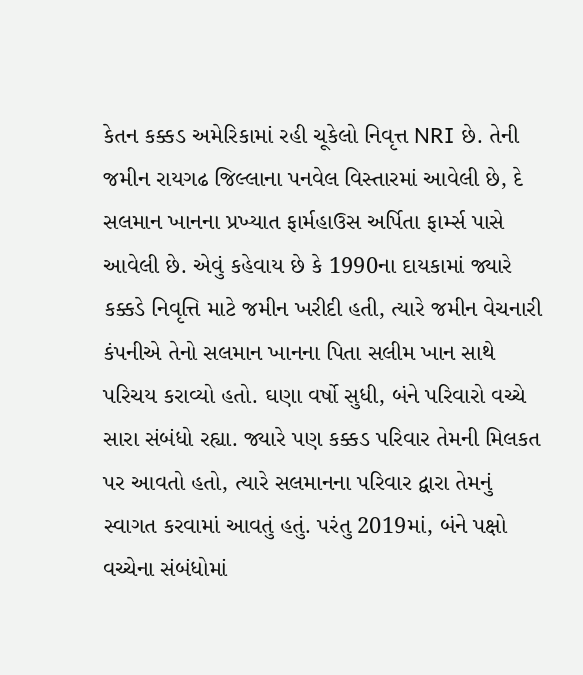કેતન કક્કડ અમેરિકામાં રહી ચૂકેલો નિવૃત્ત NRI છે. તેની જમીન રાયગઢ જિલ્લાના પનવેલ વિસ્તારમાં આવેલી છે, દે સલમાન ખાનના પ્રખ્યાત ફાર્મહાઉસ અર્પિતા ફાર્મ્સ પાસે આવેલી છે. એવું કહેવાય છે કે 1990ના દાયકામાં જ્યારે કક્કડે નિવૃત્તિ માટે જમીન ખરીદી હતી, ત્યારે જમીન વેચનારી કંપનીએ તેનો સલમાન ખાનના પિતા સલીમ ખાન સાથે પરિચય કરાવ્યો હતો. ઘણા વર્ષો સુધી, બંને પરિવારો વચ્ચે સારા સંબંધો રહ્યા. જ્યારે પણ કક્કડ પરિવાર તેમની મિલકત પર આવતો હતો, ત્યારે સલમાનના પરિવાર દ્વારા તેમનું સ્વાગત કરવામાં આવતું હતું. પરંતુ 2019માં, બંને પક્ષો વચ્ચેના સંબંધોમાં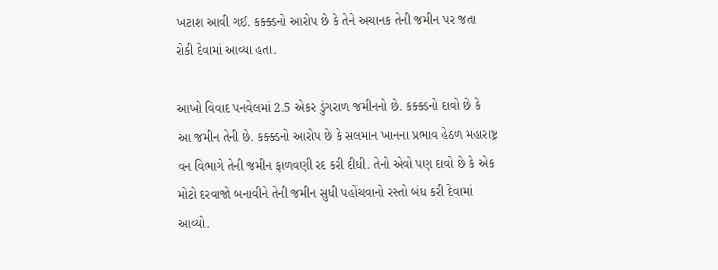ખટાશ આવી ગઈ. કક્ક્ડનો આરોપ છે કે તેને અચાનક તેની જમીન પર જતા રોકી દેવામાં આવ્યા હતા.

આખો વિવાદ પનવેલમાં 2.5 એકર ડુંગરાળ જમીનનો છે. કક્ક્ડનો દાવો છે કે આ જમીન તેની છે. કક્ક્ડનો આરોપ છે કે સલમાન ખાનના પ્રભાવ હેઠળ મહારાષ્ટ્ર વન વિભાગે તેની જમીન ફાળવણી રદ કરી દીધી. તેનો એવો પણ દાવો છે કે એક મોટો દરવાજો બનાવીને તેની જમીન સુધી પહોંચવાનો રસ્તો બંધ કરી દેવામાં આવ્યો.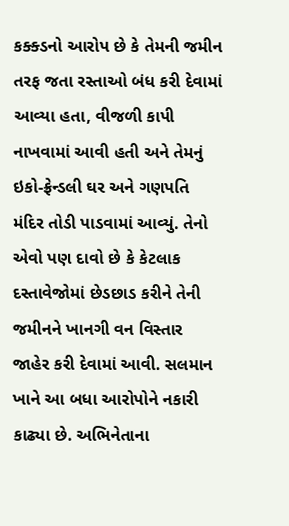કક્ક્ડનો આરોપ છે કે તેમની જમીન તરફ જતા રસ્તાઓ બંધ કરી દેવામાં આવ્યા હતા, વીજળી કાપી નાખવામાં આવી હતી અને તેમનું ઇકો-ફ્રેન્ડલી ઘર અને ગણપતિ મંદિર તોડી પાડવામાં આવ્યું. તેનો એવો પણ દાવો છે કે કેટલાક દસ્તાવેજોમાં છેડછાડ કરીને તેની જમીનને ખાનગી વન વિસ્તાર જાહેર કરી દેવામાં આવી. સલમાન ખાને આ બધા આરોપોને નકારી કાઢ્યા છે. અભિનેતાના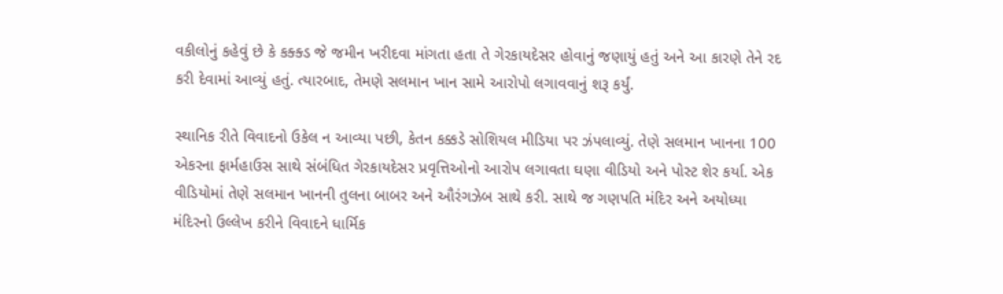વકીલોનું કહેવું છે કે કક્ક્ડ જે જમીન ખરીદવા માંગતા હતા તે ગેરકાયદેસર હોવાનું જણાયું હતું અને આ કારણે તેને રદ કરી દેવામાં આવ્યું હતું. ત્યારબાદ, તેમણે સલમાન ખાન સામે આરોપો લગાવવાનું શરૂ કર્યું.

સ્થાનિક રીતે વિવાદનો ઉકેલ ન આવ્યા પછી, કેતન કક્કડે સોશિયલ મીડિયા પર ઝંપલાવ્યું. તેણે સલમાન ખાનના 100 એકરના ફાર્મહાઉસ સાથે સંબંધિત ગેરકાયદેસર પ્રવૃત્તિઓનો આરોપ લગાવતા ઘણા વીડિયો અને પોસ્ટ શેર કર્યા. એક વીડિયોમાં તેણે સલમાન ખાનની તુલના બાબર અને ઔરંગઝેબ સાથે કરી. સાથે જ ગણપતિ મંદિર અને અયોધ્યા મંદિરનો ઉલ્લેખ કરીને વિવાદને ધાર્મિક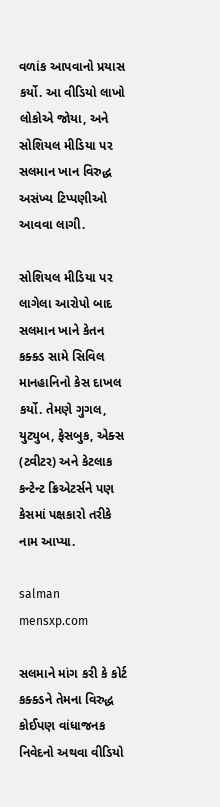વળાંક આપવાનો પ્રયાસ કર્યો. આ વીડિયો લાખો લોકોએ જોયા, અને સોશિયલ મીડિયા પર સલમાન ખાન વિરુદ્ધ અસંખ્ય ટિપ્પણીઓ આવવા લાગી.

સોશિયલ મીડિયા પર લાગેલા આરોપો બાદ સલમાન ખાને કેતન કક્ક્ડ સામે સિવિલ માનહાનિનો કેસ દાખલ કર્યો. તેમણે ગુગલ, યુટ્યુબ, ફેસબુક, એક્સ (ટ્વીટર) અને કેટલાક કન્ટેન્ટ ક્રિએટર્સને પણ કેસમાં પક્ષકારો તરીકે નામ આપ્યા.

salman
mensxp.com

સલમાને માંગ કરી કે કોર્ટ કક્ક્ડને તેમના વિરુદ્ધ કોઈપણ વાંધાજનક નિવેદનો અથવા વીડિયો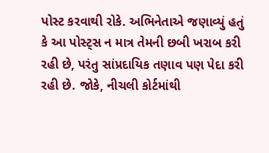પોસ્ટ કરવાથી રોકે. અભિનેતાએ જણાવ્યું હતું કે આ પોસ્ટ્સ ન માત્ર તેમની છબી ખરાબ કરી રહી છે, પરંતુ સાંપ્રદાયિક તણાવ પણ પેદા કરી રહી છે. જોકે, નીચલી કોર્ટમાંથી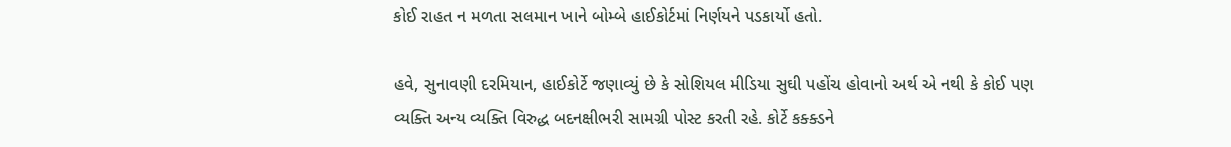કોઈ રાહત ન મળતા સલમાન ખાને બોમ્બે હાઈકોર્ટમાં નિર્ણયને પડકાર્યો હતો.

હવે, સુનાવણી દરમિયાન, હાઈકોર્ટે જણાવ્યું છે કે સોશિયલ મીડિયા સુઘી પહોંચ હોવાનો અર્થ એ નથી કે કોઈ પણ વ્યક્તિ અન્ય વ્યક્તિ વિરુદ્ધ બદનક્ષીભરી સામગ્રી પોસ્ટ કરતી રહે. કોર્ટે કક્ક્ડને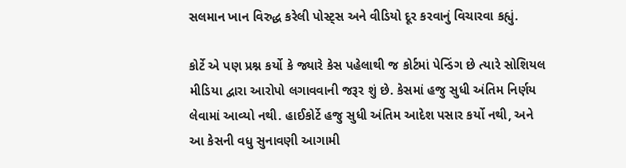સલમાન ખાન વિરુદ્ધ કરેલી પોસ્ટ્સ અને વીડિયો દૂર કરવાનું વિચારવા કહ્યું.

કોર્ટે એ પણ પ્રશ્ન કર્યો કે જ્યારે કેસ પહેલાથી જ કોર્ટમાં પેન્ડિંગ છે ત્યારે સોશિયલ મીડિયા દ્વારા આરોપો લગાવવાની જરૂર શું છે. કેસમાં હજુ સુધી અંતિમ નિર્ણય લેવામાં આવ્યો નથી. હાઈકોર્ટે હજુ સુધી અંતિમ આદેશ પસાર કર્યો નથી, અને આ કેસની વધુ સુનાવણી આગામી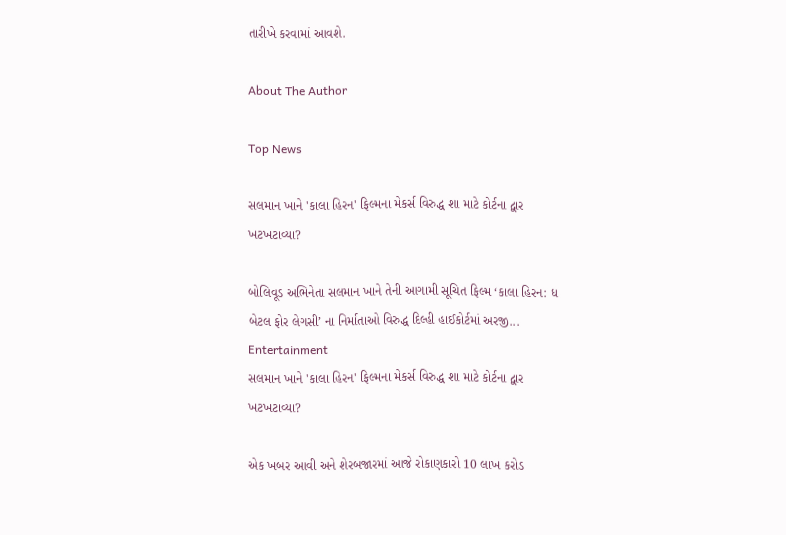તારીખે કરવામાં આવશે.

About The Author

Top News

સલમાન ખાને 'કાલા હિરન' ફિલ્મના મેકર્સ વિરુદ્ધ શા માટે કોર્ટના દ્વાર ખટખટાવ્યા?

બોલિવૂડ અભિનેતા સલમાન ખાને તેની આગામી સૂચિત ફિલ્મ ‘કાલા હિરન: ધ બેટલ ફોર લેગસી’ ના નિર્માતાઓ વિરુદ્ધ દિલ્હી હાઈકોર્ટમાં અરજી...
Entertainment
સલમાન ખાને 'કાલા હિરન' ફિલ્મના મેકર્સ વિરુદ્ધ શા માટે કોર્ટના દ્વાર ખટખટાવ્યા?

એક ખબર આવી અને શેરબજારમાં આજે રોકાણકારો 10 લાખ કરોડ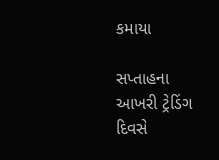કમાયા

સપ્તાહના આખરી ટ્રેડિંગ દિવસે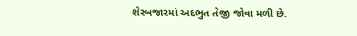શેરબજારમાં અદભુત તેજી જોવા મળી છે.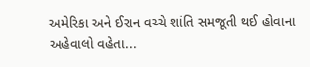અમેરિકા અને ઈરાન વચ્ચે શાંતિ સમજૂતી થઈ હોવાના અહેવાલો વહેતા...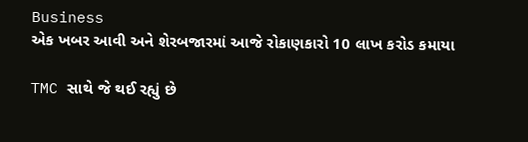Business
એક ખબર આવી અને શેરબજારમાં આજે રોકાણકારો 10 લાખ કરોડ કમાયા

TMC સાથે જે થઈ રહ્યું છે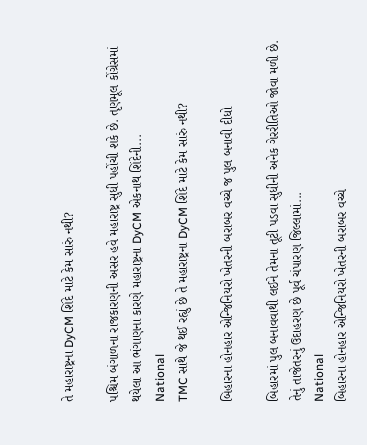તે મહારાષ્ટ્રના DyCM શિંદે માટે કેમ સારું નથી?

પશ્ચિમ બંગાળના રાજકારણની અસર હવે મહારાષ્ટ્ર સુધી પહોંચી શકે છે. તૃણમૂલ કોંગ્રેસમાં થયેલા આ ભંગાણના કારણે મહારાષ્ટ્રના DyCM એકનાથ શિંદેની...
National
TMC સાથે જે થઈ રહ્યું છે તે મહારાષ્ટ્રના DyCM શિંદે માટે કેમ સારું નથી?

બિહારના હોનહાર એન્જિનિયરો ખેતરની બરાબર વચ્ચે જ પુલ બનાવી દીધો

બિહારમાં પુલ બનાવવાથી લઈને તેમના તૂટી પડવા સુધીની અનેક ગેરરીતિઓ જોવા મળી છે. તેનું તાજેતરનું ઉદાહરણ છે પૂર્વ ચંપારણ જિલ્લામાં...
National
બિહારના હોનહાર એન્જિનિયરો ખેતરની બરાબર વચ્ચે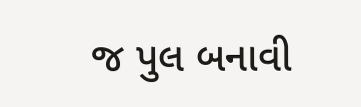જ પુલ બનાવી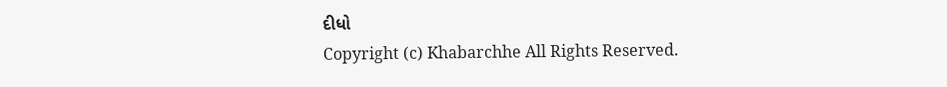દીધો
Copyright (c) Khabarchhe All Rights Reserved.